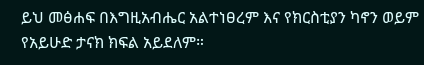ይህ መፅሐፍ በእግዚአብሔር አልተነፀረም እና የክርስቲያን ካኖን ወይም የአይሁድ ታናክ ክፍል አይደለም።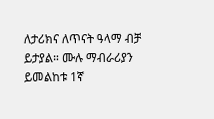ለታሪክና ለጥናት ዓላማ ብቻ ይታያል። ሙሉ ማብራሪያን ይመልከቱ 1ኛ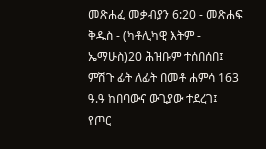መጽሐፈ መቃብያን 6:20 - መጽሐፍ ቅዱስ - (ካቶሊካዊ እትም - ኤማሁስ)20 ሕዝቡም ተሰበሰበ፤ ምሽጉ ፊት ለፊት በመቶ ሐምሳ 163 ዓ.ዓ ከበባውና ውጊያው ተደረገ፤ የጦር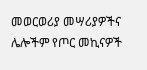መወርወሪያ መሣሪያዎችና ሌሎችም የጦር መኪናዎች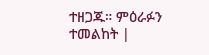ተዘጋጁ። ምዕራፉን ተመልከት |